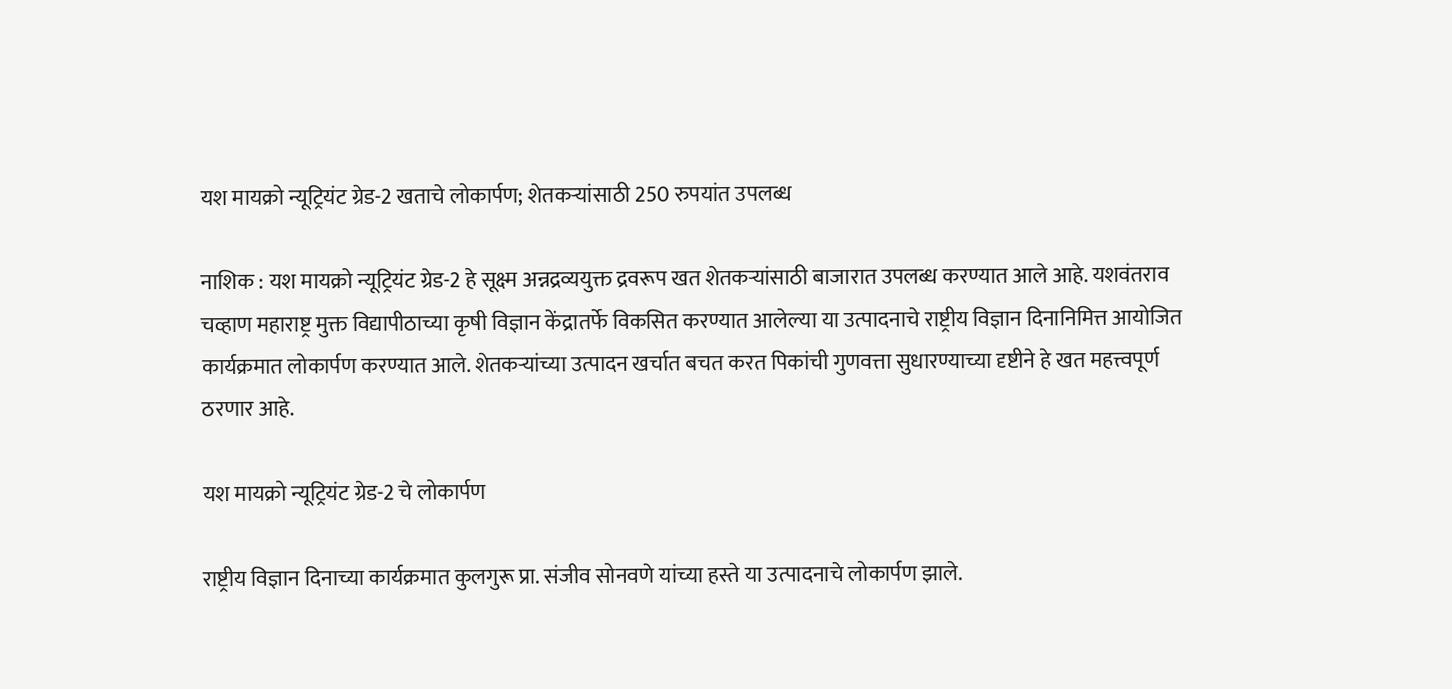यश मायक्रो न्यूट्रियंट ग्रेड-2 खताचे लोकार्पण; शेतकऱ्यांसाठी 250 रुपयांत उपलब्ध

नाशिक : यश मायक्रो न्यूट्रियंट ग्रेड-2 हे सूक्ष्म अन्नद्रव्ययुक्त द्रवरूप खत शेतकऱ्यांसाठी बाजारात उपलब्ध करण्यात आले आहे. यशवंतराव चव्हाण महाराष्ट्र मुक्त विद्यापीठाच्या कृषी विज्ञान केंद्रातर्फे विकसित करण्यात आलेल्या या उत्पादनाचे राष्ट्रीय विज्ञान दिनानिमित्त आयोजित कार्यक्रमात लोकार्पण करण्यात आले. शेतकऱ्यांच्या उत्पादन खर्चात बचत करत पिकांची गुणवत्ता सुधारण्याच्या दृष्टीने हे खत महत्त्वपूर्ण ठरणार आहे.

यश मायक्रो न्यूट्रियंट ग्रेड-2 चे लोकार्पण

राष्ट्रीय विज्ञान दिनाच्या कार्यक्रमात कुलगुरू प्रा. संजीव सोनवणे यांच्या हस्ते या उत्पादनाचे लोकार्पण झाले.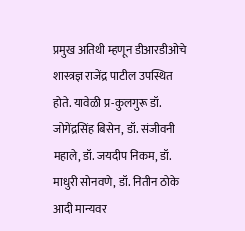प्रमुख अतिथी म्हणून डीआरडीओचे शास्त्रज्ञ राजेंद्र पाटील उपस्थित होते. यावेळी प्र-कुलगुरू डॉ. जोगेंद्रसिंह बिसेन, डॉ. संजीवनी महाले, डॉ. जयदीप निकम, डॉ. माधुरी सोनवणे, डॉ. नितीन ठोके आदी मान्यवर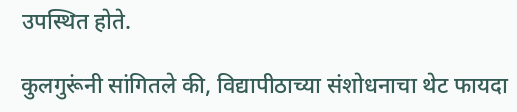उपस्थित होते.

कुलगुरूंनी सांगितले की, विद्यापीठाच्या संशोधनाचा थेट फायदा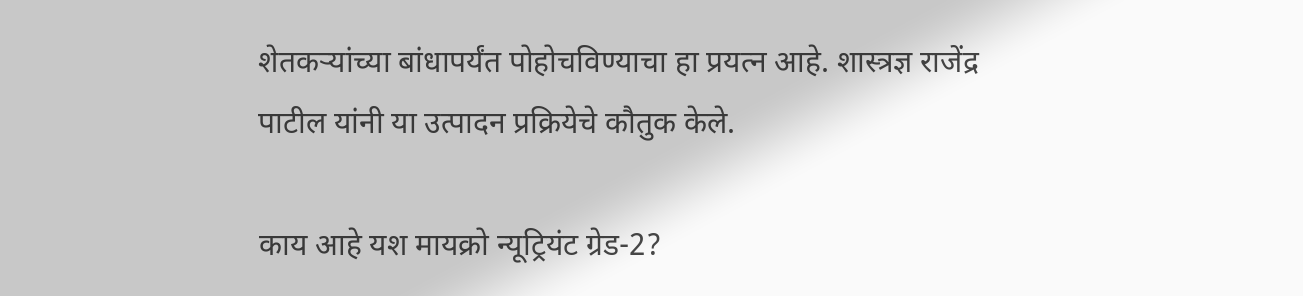शेतकऱ्यांच्या बांधापर्यंत पोहोचविण्याचा हा प्रयत्न आहे. शास्त्रज्ञ राजेंद्र पाटील यांनी या उत्पादन प्रक्रियेचे कौतुक केले.

काय आहे यश मायक्रो न्यूट्रियंट ग्रेड-2?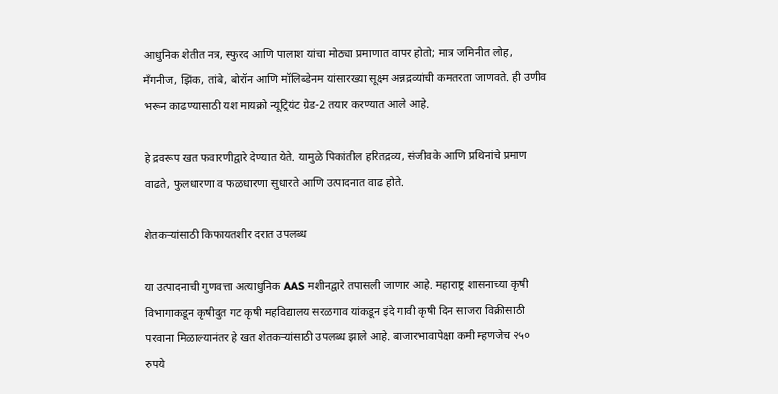आधुनिक शेतीत नत्र, स्फुरद आणि पालाश यांचा मोठ्या प्रमाणात वापर होतो; मात्र जमिनीत लोह, मँगनीज, झिंक, तांबे, बोरॉन आणि मॉलिब्डेनम यांसारख्या सूक्ष्म अन्नद्रव्यांची कमतरता जाणवते. ही उणीव भरून काढण्यासाठी यश मायक्रो न्यूट्रियंट ग्रेड-2 तयार करण्यात आले आहे.

हे द्रवरूप खत फवारणीद्वारे देण्यात येते. यामुळे पिकांतील हरितद्रव्य, संजीवके आणि प्रथिनांचे प्रमाण वाढते, फुलधारणा व फळधारणा सुधारते आणि उत्पादनात वाढ होते.

शेतकऱ्यांसाठी किफायतशीर दरात उपलब्ध

या उत्पादनाची गुणवत्ता अत्याधुनिक AAS मशीनद्वारे तपासली जाणार आहे. महाराष्ट्र शासनाच्या कृषी विभागाकडून कृषीदुत गट कृषी महविद्यालय सरळगाव यांकडून इंदे गावी कृषी दिन साजरा विक्रीसाठी परवाना मिळाल्यानंतर हे खत शेतकऱ्यांसाठी उपलब्ध झाले आहे. बाजारभावापेक्षा कमी म्हणजेच २५० रुपये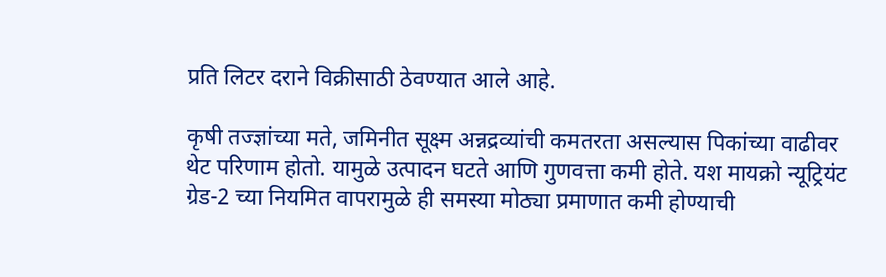प्रति लिटर दराने विक्रीसाठी ठेवण्यात आले आहे.

कृषी तज्ज्ञांच्या मते, जमिनीत सूक्ष्म अन्नद्रव्यांची कमतरता असल्यास पिकांच्या वाढीवर थेट परिणाम होतो. यामुळे उत्पादन घटते आणि गुणवत्ता कमी होते. यश मायक्रो न्यूट्रियंट ग्रेड-2 च्या नियमित वापरामुळे ही समस्या मोठ्या प्रमाणात कमी होण्याची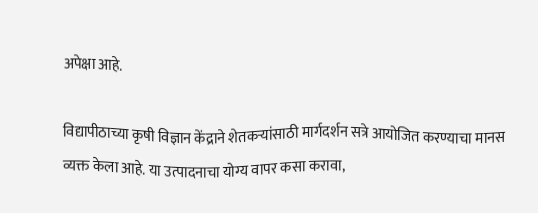अपेक्षा आहे.

विद्यापीठाच्या कृषी विज्ञान केंद्राने शेतकऱ्यांसाठी मार्गदर्शन सत्रे आयोजित करण्याचा मानस व्यक्त केला आहे. या उत्पादनाचा योग्य वापर कसा करावा,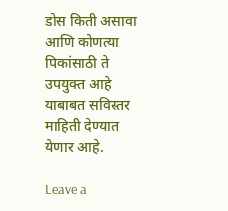डोस किती असावा आणि कोणत्या पिकांसाठी ते उपयुक्त आहे याबाबत सविस्तर माहिती देण्यात येणार आहे.

Leave a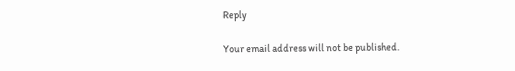Reply

Your email address will not be published.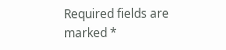Required fields are marked *